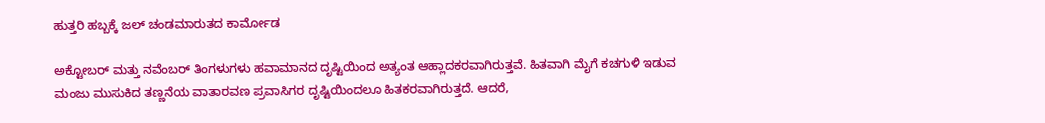ಹುತ್ತರಿ ಹಬ್ಬಕ್ಕೆ ಜಲ್ ಚಂಡಮಾರುತದ ಕಾರ್ಮೋಡ

ಅಕ್ಟೋಬರ್ ಮತ್ತು ನವೆಂಬರ್ ತಿಂಗಳುಗಳು ಹವಾಮಾನದ ದೃಷ್ಟಿಯಿಂದ ಅತ್ಯಂತ ಆಹ್ಲಾದಕರವಾಗಿರುತ್ತವೆ. ಹಿತವಾಗಿ ಮೈಗೆ ಕಚಗುಳಿ ಇಡುವ ಮಂಜು ಮುಸುಕಿದ ತಣ್ಣನೆಯ ವಾತಾರವಣ ಪ್ರವಾಸಿಗರ ದೃಷ್ಟಿಯಿಂದಲೂ ಹಿತಕರವಾಗಿರುತ್ತದೆ. ಆದರೆ,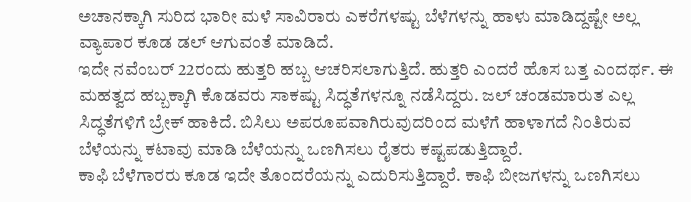ಅಚಾನಕ್ಕಾಗಿ ಸುರಿದ ಭಾರೀ ಮಳೆ ಸಾವಿರಾರು ಎಕರೆಗಳಷ್ಟು ಬೆಳೆಗಳನ್ನು ಹಾಳು ಮಾಡಿದ್ದಷ್ಟೇ ಅಲ್ಲ ವ್ಯಾಪಾರ ಕೂಡ ಡಲ್ ಆಗುವಂತೆ ಮಾಡಿದೆ.
ಇದೇ ನವೆಂಬರ್ 22ರಂದು ಹುತ್ತರಿ ಹಬ್ಬ ಆಚರಿಸಲಾಗುತ್ತಿದೆ. ಹುತ್ತರಿ ಎಂದರೆ ಹೊಸ ಬತ್ತ ಎಂದರ್ಥ. ಈ ಮಹತ್ವದ ಹಬ್ಬಕ್ಕಾಗಿ ಕೊಡವರು ಸಾಕಷ್ಟು ಸಿದ್ಧತೆಗಳನ್ನೂ ನಡೆಸಿದ್ದರು. ಜಲ್ ಚಂಡಮಾರುತ ಎಲ್ಲ ಸಿದ್ಧತೆಗಳಿಗೆ ಬ್ರೇಕ್ ಹಾಕಿದೆ. ಬಿಸಿಲು ಅಪರೂಪವಾಗಿರುವುದರಿಂದ ಮಳೆಗೆ ಹಾಳಾಗದೆ ನಿಂತಿರುವ ಬೆಳೆಯನ್ನು ಕಟಾವು ಮಾಡಿ ಬೆಳೆಯನ್ನು ಒಣಗಿಸಲು ರೈತರು ಕಷ್ಟಪಡುತ್ತಿದ್ದಾರೆ.
ಕಾಫಿ ಬೆಳೆಗಾರರು ಕೂಡ ಇದೇ ತೊಂದರೆಯನ್ನು ಎದುರಿಸುತ್ತಿದ್ದಾರೆ. ಕಾಫಿ ಬೀಜಗಳನ್ನು ಒಣಗಿಸಲು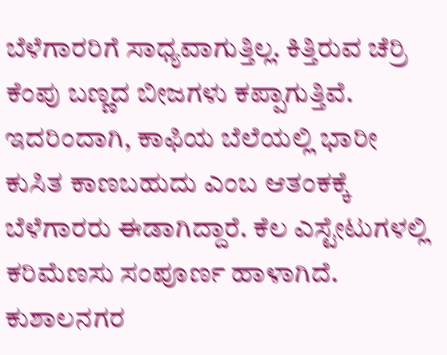ಬೆಳೆಗಾರರಿಗೆ ಸಾಧ್ಯವಾಗುತ್ತಿಲ್ಲ. ಕಿತ್ತಿರುವ ಚೆರ್ರಿ ಕೆಂಪು ಬಣ್ಣದ ಬೀಜಗಳು ಕಪ್ಪಾಗುತ್ತಿವೆ. ಇದರಿಂದಾಗಿ, ಕಾಫಿಯ ಬೆಲೆಯಲ್ಲಿ ಭಾರೀ ಕುಸಿತ ಕಾಣಬಹುದು ಎಂಬ ಆತಂಕಕ್ಕೆ ಬೆಳೆಗಾರರು ಈಡಾಗಿದ್ದಾರೆ. ಕೆಲ ಎಸ್ಟೇಟುಗಳಲ್ಲಿ ಕರಿಮೆಣಸು ಸಂಪೂರ್ಣ ಹಾಳಾಗಿದೆ. ಕುಶಾಲನಗರ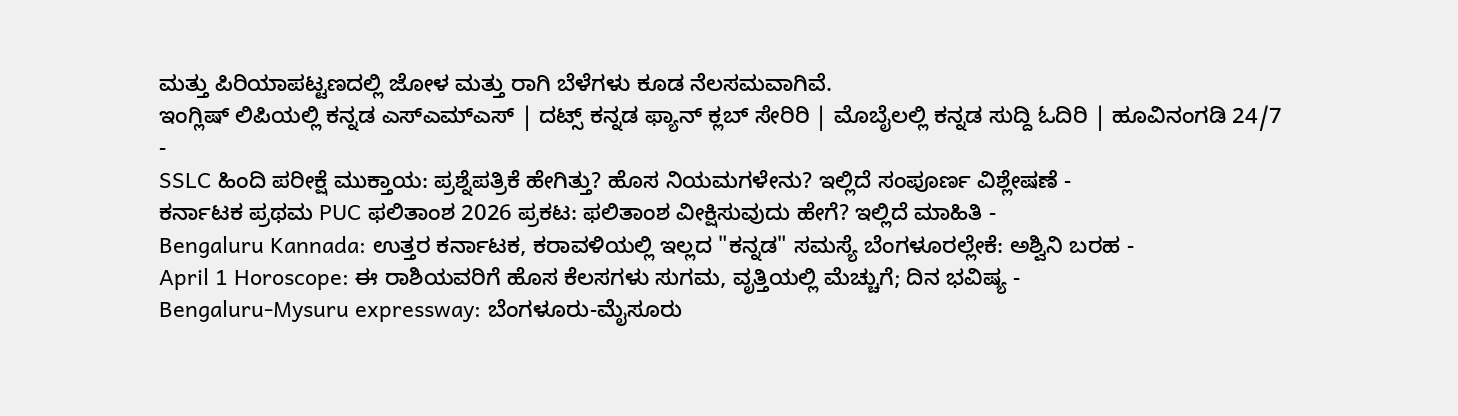ಮತ್ತು ಪಿರಿಯಾಪಟ್ಟಣದಲ್ಲಿ ಜೋಳ ಮತ್ತು ರಾಗಿ ಬೆಳೆಗಳು ಕೂಡ ನೆಲಸಮವಾಗಿವೆ.
ಇಂಗ್ಲಿಷ್ ಲಿಪಿಯಲ್ಲಿ ಕನ್ನಡ ಎಸ್ಎಮ್ಎಸ್ | ದಟ್ಸ್ ಕನ್ನಡ ಫ್ಯಾನ್ ಕ್ಲಬ್ ಸೇರಿರಿ | ಮೊಬೈಲಲ್ಲಿ ಕನ್ನಡ ಸುದ್ದಿ ಓದಿರಿ | ಹೂವಿನಂಗಡಿ 24/7
-
SSLC ಹಿಂದಿ ಪರೀಕ್ಷೆ ಮುಕ್ತಾಯ: ಪ್ರಶ್ನೆಪತ್ರಿಕೆ ಹೇಗಿತ್ತು? ಹೊಸ ನಿಯಮಗಳೇನು? ಇಲ್ಲಿದೆ ಸಂಪೂರ್ಣ ವಿಶ್ಲೇಷಣೆ -
ಕರ್ನಾಟಕ ಪ್ರಥಮ PUC ಫಲಿತಾಂಶ 2026 ಪ್ರಕಟ: ಫಲಿತಾಂಶ ವೀಕ್ಷಿಸುವುದು ಹೇಗೆ? ಇಲ್ಲಿದೆ ಮಾಹಿತಿ -
Bengaluru Kannada: ಉತ್ತರ ಕರ್ನಾಟಕ, ಕರಾವಳಿಯಲ್ಲಿ ಇಲ್ಲದ "ಕನ್ನಡ" ಸಮಸ್ಯೆ ಬೆಂಗಳೂರಲ್ಲೇಕೆ: ಅಶ್ವಿನಿ ಬರಹ -
April 1 Horoscope: ಈ ರಾಶಿಯವರಿಗೆ ಹೊಸ ಕೆಲಸಗಳು ಸುಗಮ, ವೃತ್ತಿಯಲ್ಲಿ ಮೆಚ್ಚುಗೆ; ದಿನ ಭವಿಷ್ಯ -
Bengaluru-Mysuru expressway: ಬೆಂಗಳೂರು-ಮೈಸೂರು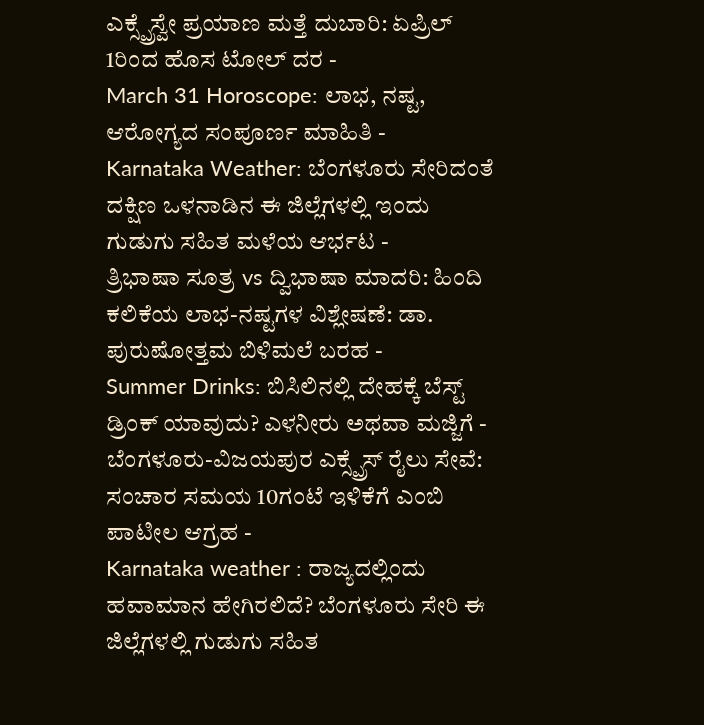ಎಕ್ಸ್ಪ್ರೆಸ್ವೇ ಪ್ರಯಾಣ ಮತ್ತೆ ದುಬಾರಿ: ಏಪ್ರಿಲ್ 1ರಿಂದ ಹೊಸ ಟೋಲ್ ದರ -
March 31 Horoscope: ಲಾಭ, ನಷ್ಟ, ಆರೋಗ್ಯದ ಸಂಪೂರ್ಣ ಮಾಹಿತಿ -
Karnataka Weather: ಬೆಂಗಳೂರು ಸೇರಿದಂತೆ ದಕ್ಷಿಣ ಒಳನಾಡಿನ ಈ ಜಿಲ್ಲೆಗಳಲ್ಲಿ ಇಂದು ಗುಡುಗು ಸಹಿತ ಮಳೆಯ ಆರ್ಭಟ -
ತ್ರಿಭಾಷಾ ಸೂತ್ರ vs ದ್ವಿಭಾಷಾ ಮಾದರಿ: ಹಿಂದಿ ಕಲಿಕೆಯ ಲಾಭ-ನಷ್ಟಗಳ ವಿಶ್ಲೇಷಣೆ: ಡಾ. ಪುರುಷೋತ್ತಮ ಬಿಳಿಮಲೆ ಬರಹ -
Summer Drinks: ಬಿಸಿಲಿನಲ್ಲಿ ದೇಹಕ್ಕೆ ಬೆಸ್ಟ್ ಡ್ರಿಂಕ್ ಯಾವುದು? ಎಳನೀರು ಅಥವಾ ಮಜ್ಜಿಗೆ -
ಬೆಂಗಳೂರು-ವಿಜಯಪುರ ಎಕ್ಸ್ಪ್ರೆಸ್ ರೈಲು ಸೇವೆ: ಸಂಚಾರ ಸಮಯ 10ಗಂಟೆ ಇಳಿಕೆಗೆ ಎಂಬಿ ಪಾಟೀಲ ಆಗ್ರಹ -
Karnataka weather : ರಾಜ್ಯದಲ್ಲಿಂದು ಹವಾಮಾನ ಹೇಗಿರಲಿದೆ? ಬೆಂಗಳೂರು ಸೇರಿ ಈ ಜಿಲ್ಲೆಗಳಲ್ಲಿ ಗುಡುಗು ಸಹಿತ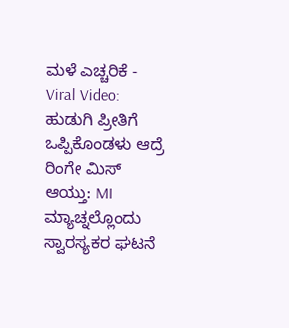ಮಳೆ ಎಚ್ಚರಿಕೆ -
Viral Video: ಹುಡುಗಿ ಪ್ರೀತಿಗೆ ಒಪ್ಪಿಕೊಂಡಳು ಆದ್ರೆ ರಿಂಗೇ ಮಿಸ್ ಆಯ್ತು: MI ಮ್ಯಾಚ್ನಲ್ಲೊಂದು ಸ್ವಾರಸ್ಯಕರ ಘಟನೆ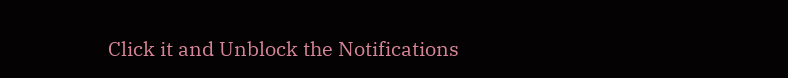Click it and Unblock the Notifications